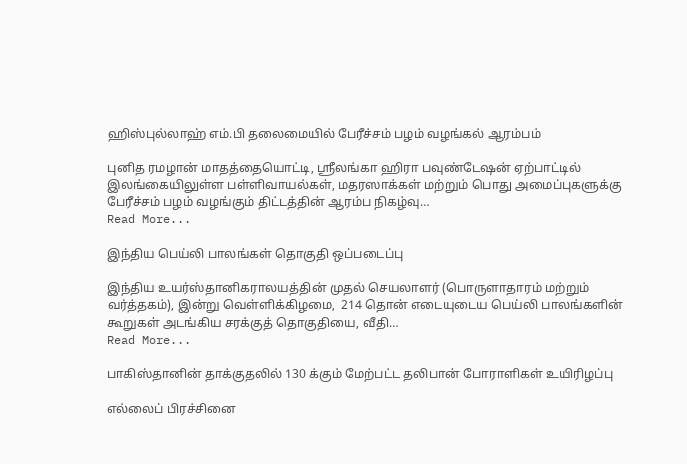ஹிஸ்புல்லாஹ் எம்.பி தலைமையில் பேரீச்சம் பழம் வழங்கல் ஆரம்பம்

புனித ரமழான் மாதத்தையொட்டி, ஸ்ரீலங்கா ஹிரா பவுண்டேஷன் ஏற்பாட்டில் இலங்கையிலுள்ள பள்ளிவாயல்கள், மதரஸாக்கள் மற்றும் பொது அமைப்புகளுக்கு பேரீச்சம் பழம் வழங்கும் திட்டத்தின் ஆரம்ப நிகழ்வு…
Read More...

இந்திய பெய்லி பாலங்கள் தொகுதி ஒப்படைப்பு

இந்திய உயர்ஸ்தானிகராலயத்தின் முதல் செயலாளர் (பொருளாதாரம் மற்றும் வர்த்தகம்), இன்று வெள்ளிக்கிழமை,  214 தொன் எடையுடைய பெய்லி பாலங்களின் கூறுகள் அடங்கிய சரக்குத் தொகுதியை, வீதி…
Read More...

பாகிஸ்தானின் தாக்குதலில் 130 க்கும் மேற்பட்ட தலிபான் போராளிகள் உயிரிழப்பு

எல்லைப் பிரச்சினை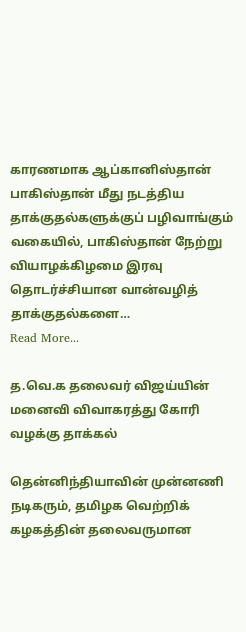காரணமாக ஆப்கானிஸ்தான் பாகிஸ்தான் மீது நடத்திய தாக்குதல்களுக்குப் பழிவாங்கும் வகையில், பாகிஸ்தான் நேற்று வியாழக்கிழமை இரவு தொடர்ச்சியான வான்வழித் தாக்குதல்களை…
Read More...

த.வெ.க தலைவர் விஜய்யின் மனைவி விவாகரத்து கோரி வழக்கு தாக்கல்

தென்னிந்தியாவின் முன்னணி நடிகரும், தமிழக வெற்றிக் கழகத்தின் தலைவருமான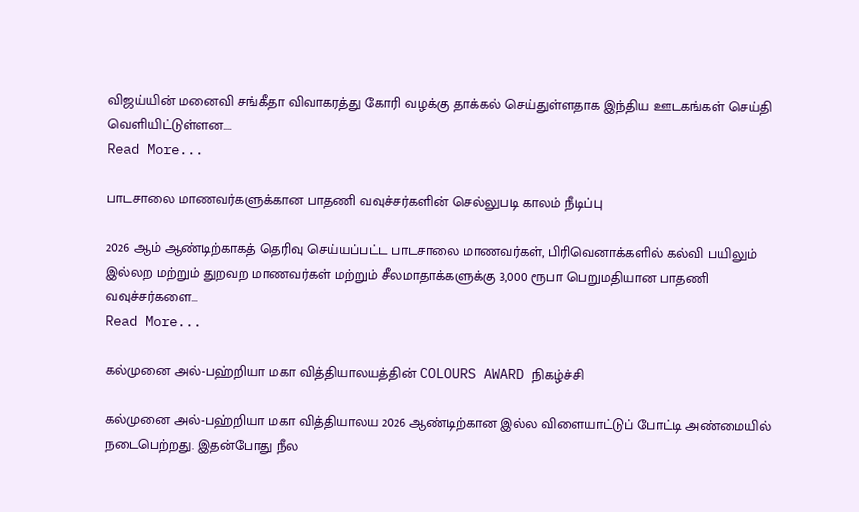விஜய்யின் மனைவி சங்கீதா விவாகரத்து கோரி வழக்கு தாக்கல் செய்துள்ளதாக இந்திய ஊடகங்கள் செய்தி வெளியிட்டுள்ளன.…
Read More...

பாடசாலை மாணவர்களுக்கான பாதணி வவுச்சர்களின் செல்லுபடி காலம் நீடிப்பு

2026 ஆம் ஆண்டிற்காகத் தெரிவு செய்யப்பட்ட பாடசாலை மாணவர்கள், பிரிவெனாக்களில் கல்வி பயிலும் இல்லற மற்றும் துறவற மாணவர்கள் மற்றும் சீலமாதாக்களுக்கு 3,000 ரூபா பெறுமதியான பாதணி வவுச்சர்களை…
Read More...

கல்முனை அல்-பஹ்றியா மகா வித்தியாலயத்தின் COLOURS AWARD நிகழ்ச்சி

கல்முனை அல்-பஹ்றியா மகா வித்தியாலய 2026 ஆண்டிற்கான இல்ல விளையாட்டுப் போட்டி அண்மையில் நடைபெற்றது. இதன்போது நீல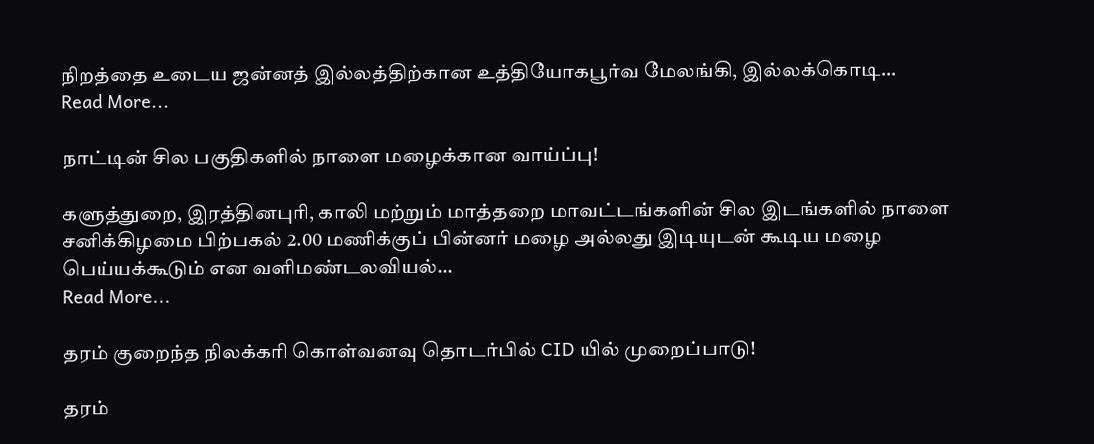நிறத்தை உடைய ஜன்னத் இல்லத்திற்கான உத்தியோகபூர்வ மேலங்கி, இல்லக்கொடி…
Read More...

நாட்டின் சில பகுதிகளில் நாளை மழைக்கான வாய்ப்பு!

களுத்துறை, இரத்தினபுரி, காலி மற்றும் மாத்தறை மாவட்டங்களின் சில இடங்களில் நாளை சனிக்கிழமை பிற்பகல் 2.00 மணிக்குப் பின்னர் மழை அல்லது இடியுடன் கூடிய மழை பெய்யக்கூடும் என வளிமண்டலவியல்…
Read More...

தரம் குறைந்த நிலக்கரி கொள்வனவு தொடர்பில் CID யில் முறைப்பாடு!

தரம்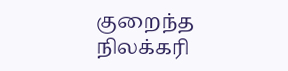குறைந்த நிலக்கரி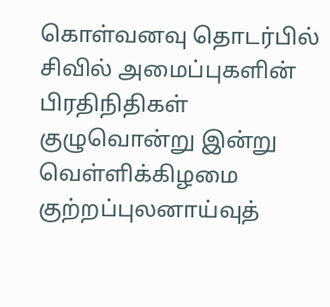கொள்வனவு தொடர்பில் சிவில் அமைப்புகளின் பிரதிநிதிகள் குழுவொன்று இன்று வெள்ளிக்கிழமை குற்றப்புலனாய்வுத்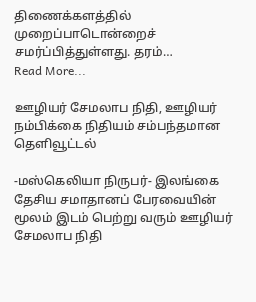திணைக்களத்தில் முறைப்பாடொன்றைச் சமர்ப்பித்துள்ளது. தரம்…
Read More...

ஊழியர் சேமலாப நிதி, ஊழியர் நம்பிக்கை நிதியம் சம்பந்தமான தெளிவூட்டல்

-மஸ்கெலியா நிருபர்- இலங்கை தேசிய சமாதானப் பேரவையின் மூலம் இடம் பெற்று வரும் ஊழியர் சேமலாப நிதி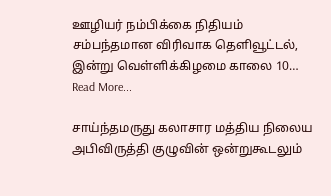ஊழியர் நம்பிக்கை நிதியம் சம்பந்தமான விரிவாக தெளிவூட்டல், இன்று வெள்ளிக்கிழமை காலை 10…
Read More...

சாய்ந்தமருது கலாசார மத்திய நிலைய அபிவிருத்தி குழுவின் ஒன்றுகூடலும்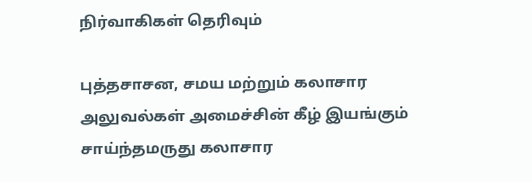நிர்வாகிகள் தெரிவும்

புத்தசாசன, சமய மற்றும் கலாசார அலுவல்கள் அமைச்சின் கீழ் இயங்கும் சாய்ந்தமருது கலாசார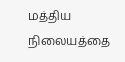மத்திய நிலையத்தை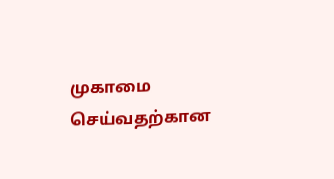முகாமை செய்வதற்கான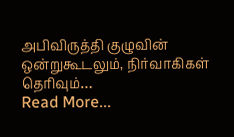அபிவிருத்தி குழுவின் ஒன்றுகூடலும், நிர்வாகிகள் தெரிவும்…
Read More...